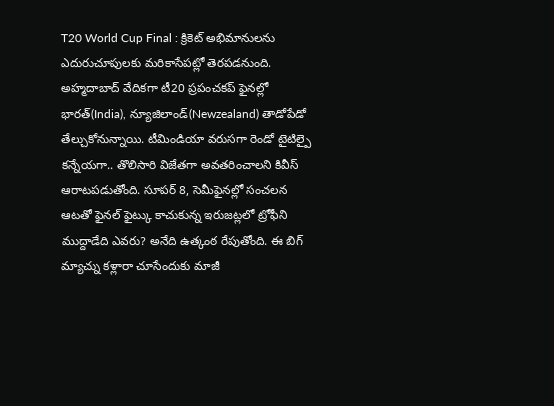T20 World Cup Final : క్రికెట్ అభిమానులను ఎదురుచూపులకు మరికాసేపట్లో తెరపడనుంది. అహ్మదాబాద్ వేదికగా టీ20 ప్రపంచకప్ ఫైనల్లో భారత్(India), న్యూజిలాండ్(Newzealand) తాడోపేడో తేల్చుకోనున్నాయి. టీమిండియా వరుసగా రెండో టైటిల్పై కన్నేయగా.. తొలిసారి విజేతగా అవతరించాలని కివీస్ ఆరాటపడుతోంది. సూపర్ 8, సెమీఫైనల్లో సంచలన ఆటతో ఫైనల్ ఫైట్కు కాచుకున్న ఇరుజట్లలో ట్రోఫీని ముద్దాడేది ఎవరు? అనేది ఉత్కంఠ రేపుతోంది. ఈ బిగ్ మ్యాచ్ను కళ్లారా చూసేందుకు మాజీ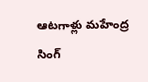ఆటగాళ్లు మహేంద్ర సింగ్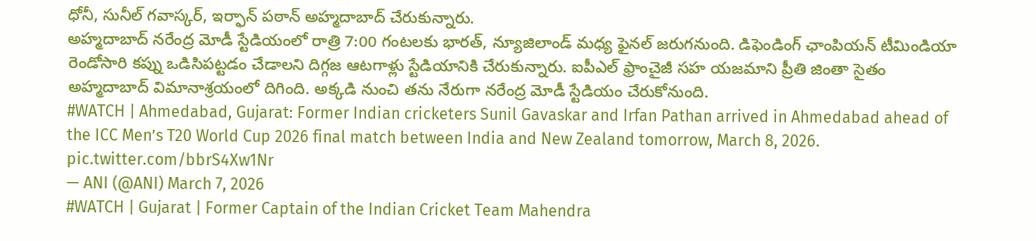ధోనీ, సునీల్ గవాస్కర్, ఇర్ఫాన్ పఠాన్ అహ్మదాబాద్ చేరుకున్నారు.
అహ్మదాబాద్ నరేంద్ర మోడీ స్టేడియంలో రాత్రి 7:00 గంటలకు భారత్, న్యూజిలాండ్ మధ్య ఫైనల్ జరుగనుంది. డిఫెండింగ్ ఛాంపియన్ టీమిండియా రెండోసారి కప్ను ఒడిసిపట్టడం చేడాలని దిగ్గజ ఆటగాళ్లు స్టేడియానికి చేరుకున్నారు. ఐపీఎల్ ఫ్రాంచైజీ సహ యజమాని ప్రీతి జింతా సైతం అహ్మదాబాద్ విమానాశ్రయంలో దిగింది. అక్కడి నుంచి తను నేరుగా నరేంద్ర మోడీ స్టేడియం చేరుకోనుంది.
#WATCH | Ahmedabad, Gujarat: Former Indian cricketers Sunil Gavaskar and Irfan Pathan arrived in Ahmedabad ahead of the ICC Men’s T20 World Cup 2026 final match between India and New Zealand tomorrow, March 8, 2026. pic.twitter.com/bbrS4Xw1Nr
— ANI (@ANI) March 7, 2026
#WATCH | Gujarat | Former Captain of the Indian Cricket Team Mahendra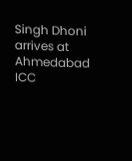Singh Dhoni arrives at Ahmedabad
ICC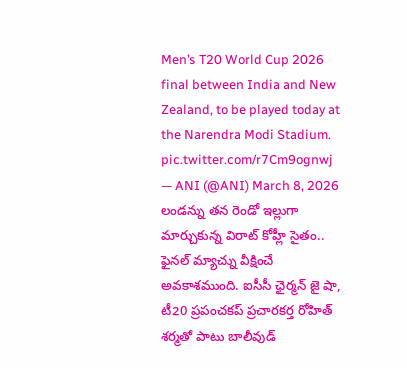Men’s T20 World Cup 2026 final between India and New Zealand, to be played today at the Narendra Modi Stadium. pic.twitter.com/r7Cm9ognwj
— ANI (@ANI) March 8, 2026
లండన్ను తన రెండో ఇల్లుగా మార్చుకున్న విరాట్ కోహ్లీ సైతం.. ఫైనల్ మ్యాచ్ను వీక్షించే అవకాశముంది. ఐసీసీ ఛైర్మన్ జై షా, టీ20 ప్రపంచకప్ ప్రచారకర్త రోహిత్ శర్మతో పాటు బాలీవుడ్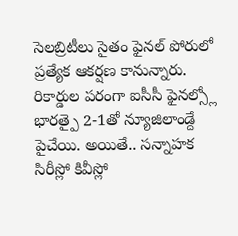సెలబ్రిటీలు సైతం ఫైనల్ పోరులో ప్రత్యేక ఆకర్షణ కానున్నారు. రికార్డుల పరంగా ఐసీసీ ఫైనల్స్లో భారత్పై 2-1తో న్యూజిలాండ్దే పైచేయి. అయితే.. సన్నాహక సిరీస్లో కివీస్లో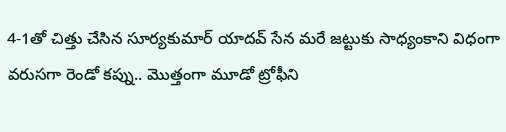4-1తో చిత్తు చేసిన సూర్యకుమార్ యాదవ్ సేన మరే జట్టుకు సాధ్యంకాని విధంగా వరుసగా రెండో కప్ను.. మొత్తంగా మూడో ట్రోఫీని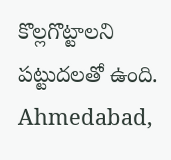కొల్లగొట్టాలని పట్టుదలతో ఉంది.
Ahmedabad,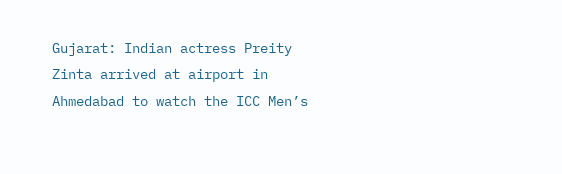Gujarat: Indian actress Preity Zinta arrived at airport in Ahmedabad to watch the ICC Men’s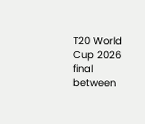T20 World Cup 2026 final between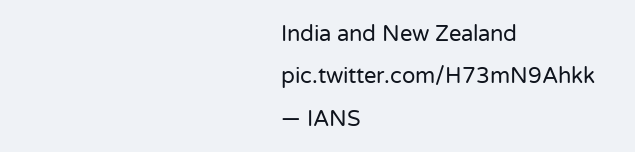India and New Zealand pic.twitter.com/H73mN9Ahkk
— IANS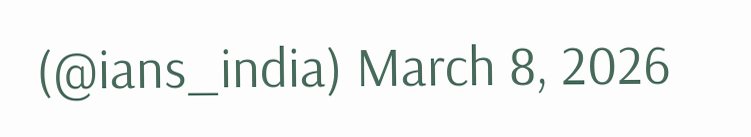(@ians_india) March 8, 2026